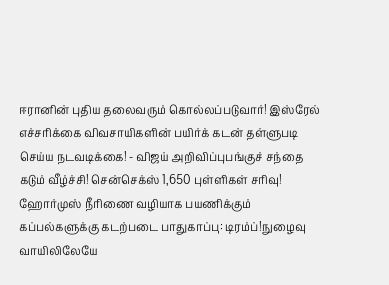ஈரானின் புதிய தலைவரும் கொல்லப்படுவார்! இஸ்ரேல் எச்சரிக்கை விவசாயிகளின் பயிர்க் கடன் தள்ளுபடி செய்ய நடவடிக்கை! - விஜய் அறிவிப்புபங்குச் சந்தை கடும் வீழ்ச்சி! சென்செக்ஸ் 1,650 புள்ளிகள் சரிவு! ஹோர்முஸ் நீரிணை வழியாக பயணிக்கும் கப்பல்களுக்கு கடற்படை பாதுகாப்பு: டிரம்ப்!நுழைவு வாயிலிலேயே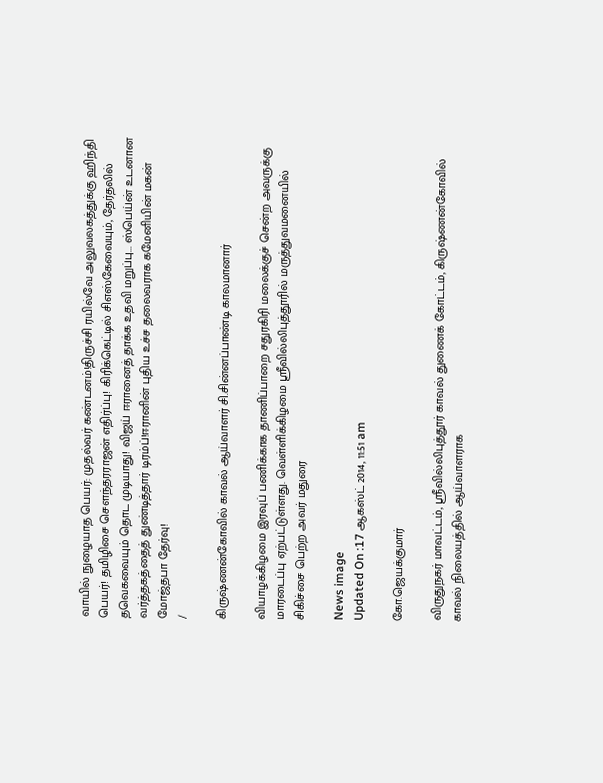வாயில் நுழையாத பெயர்: முதல்வர் கண்டனம்!திருச்சி ரயில்வே அலுவலகத்துக்கு ஹிந்தி பெயர்! தமிழிசை செளந்தரராஜன் எதிர்ப்பு! கிரிக்கெட்டில் சிஎஸ்கேவையும், தேர்தலில் தவெகவையும் தொட முடியாது! விஜய் ஈரானைத் தாக்க உதவி மறுப்பு... ஸ்பெய்ன் உடனான வர்த்தகத்தைத் துண்டித்தார் டிரம்ப்!ஈரானின் புதிய உச்ச தலைவராக கமேனியின் மகன் மோஜ்தபா தேர்வு!
/

கிருஷ்ணன்கோவில் காவல் ஆய்வாளர் சி.சின்னப்பாண்டி காலமானார்

வியாழக்கிழமை இரவுப் பணிக்காக தாணிப்பாறை சதுரகிரி மலைக்குச் சென்ற அவருக்கு மாரடைப்பு ஏற்பட்டுள்ளது. வெள்ளிக்கிழமை ஸ்ரீவில்லிபுத்தூரில் மருத்துவமனையில் சிகிச்சை பெற்ற அவர் மதுரை

News image
Updated On :17 ஆகஸ்ட் 2014, 11:51 am

கோ.ஜெயக்குமார்

விருதுநகர் மாவட்டம், ஸ்ரீவில்லிபுத்தூர் காவல் துணைக் கோட்டம், கிருஷ்ணன்கோவில் காவல் நிலையத்தில் ஆய்வாளராக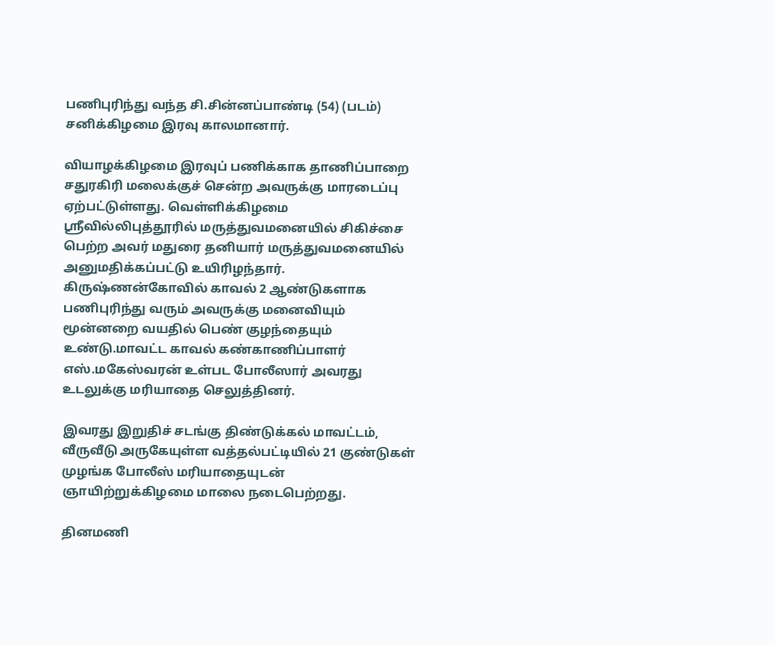பணிபுரிந்து வந்த சி.சின்னப்பாண்டி (54) (படம்) சனிக்கிழமை இரவு காலமானார்.

வியாழக்கிழமை இரவுப் பணிக்காக தாணிப்பாறை சதுரகிரி மலைக்குச் சென்ற அவருக்கு மாரடைப்பு ஏற்பட்டுள்ளது. வெள்ளிக்கிழமை ஸ்ரீவில்லிபுத்தூரில் மருத்துவமனையில் சிகிச்சை பெற்ற அவர் மதுரை தனியார் மருத்துவமனையில் அனுமதிக்கப்பட்டு உயிரிழந்தார். கிருஷ்ணன்கோவில் காவல் 2 ஆண்டுகளாக பணிபுரிந்து வரும் அவருக்கு மனைவியும் மூன்னறை வயதில் பெண் குழந்தையும் உண்டு.மாவட்ட காவல் கண்காணிப்பாளர் எஸ்.மகேஸ்வரன் உள்பட போலீஸார் அவரது உடலுக்கு மரியாதை செலுத்தினர்.

இவரது இறுதிச் சடங்கு திண்டுக்கல் மாவட்டம், வீருவீடு அருகேயுள்ள வத்தல்பட்டியில் 21 குண்டுகள் முழங்க போலீஸ் மரியாதையுடன் ஞாயிற்றுக்கிழமை மாலை நடைபெற்றது.

தினமணி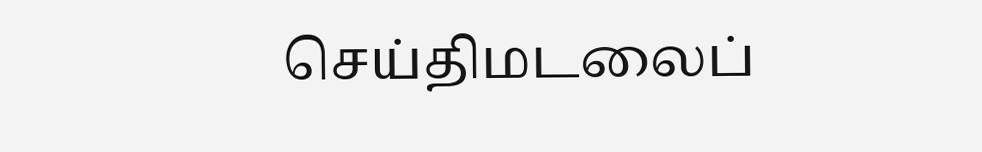செய்திமடலைப்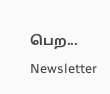பெற... Newsletter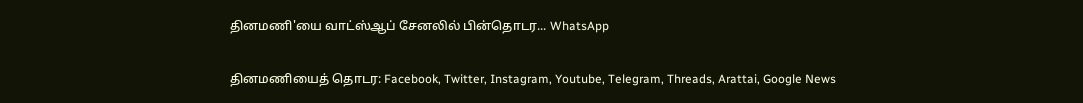தினமணி'யை வாட்ஸ்ஆப் சேனலில் பின்தொடர... WhatsApp

தினமணியைத் தொடர: Facebook, Twitter, Instagram, Youtube, Telegram, Threads, Arattai, Google News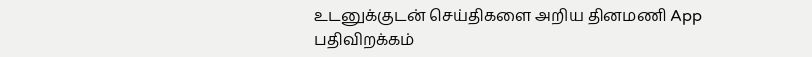உடனுக்குடன் செய்திகளை அறிய தினமணி App பதிவிறக்கம்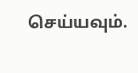செய்யவும்.